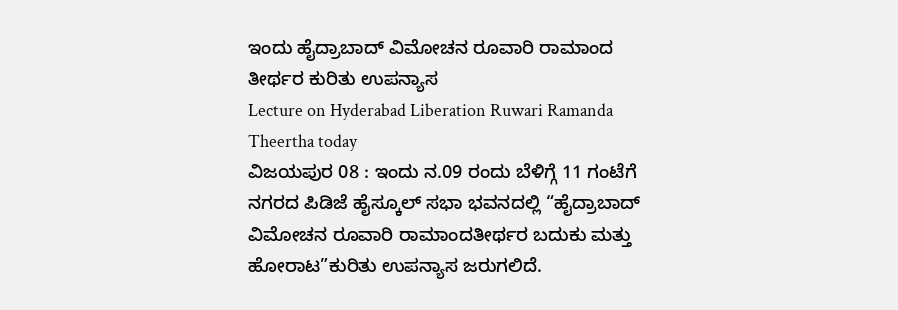ಇಂದು ಹೈದ್ರಾಬಾದ್ ವಿಮೋಚನ ರೂವಾರಿ ರಾಮಾಂದ ತೀರ್ಥರ ಕುರಿತು ಉಪನ್ಯಾಸ
Lecture on Hyderabad Liberation Ruwari Ramanda Theertha today
ವಿಜಯಪುರ 08 : ಇಂದು ನ.09 ರಂದು ಬೆಳಿಗ್ಗೆ 11 ಗಂಟೆಗೆ ನಗರದ ಪಿಡಿಜೆ ಹೈಸ್ಕೂಲ್ ಸಭಾ ಭವನದಲ್ಲಿ “ಹೈದ್ರಾಬಾದ್ ವಿಮೋಚನ ರೂವಾರಿ ರಾಮಾಂದತೀರ್ಥರ ಬದುಕು ಮತ್ತು ಹೋರಾಟ”ಕುರಿತು ಉಪನ್ಯಾಸ ಜರುಗಲಿದೆ.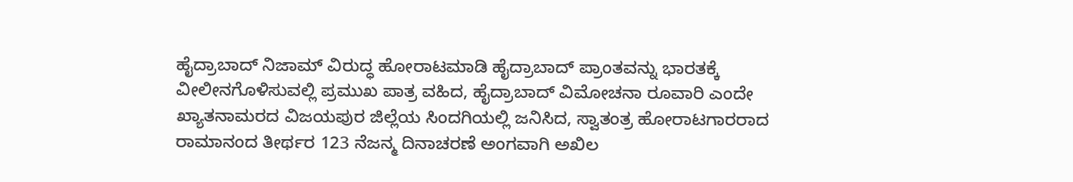ಹೈದ್ರಾಬಾದ್ ನಿಜಾಮ್ ವಿರುದ್ಧ ಹೋರಾಟಮಾಡಿ ಹೈದ್ರಾಬಾದ್ ಪ್ರಾಂತವನ್ನು ಭಾರತಕ್ಕೆ ವೀಲೀನಗೊಳಿಸುವಲ್ಲಿ ಪ್ರಮುಖ ಪಾತ್ರ ವಹಿದ, ಹೈದ್ರಾಬಾದ್ ವಿಮೋಚನಾ ರೂವಾರಿ ಎಂದೇ ಖ್ಯಾತನಾಮರದ ವಿಜಯಪುರ ಜಿಲ್ಲೆಯ ಸಿಂದಗಿಯಲ್ಲಿ ಜನಿಸಿದ, ಸ್ವಾತಂತ್ರ ಹೋರಾಟಗಾರರಾದ ರಾಮಾನಂದ ತೀರ್ಥರ 123 ನೆಜನ್ಮ ದಿನಾಚರಣೆ ಅಂಗವಾಗಿ ಅಖಿಲ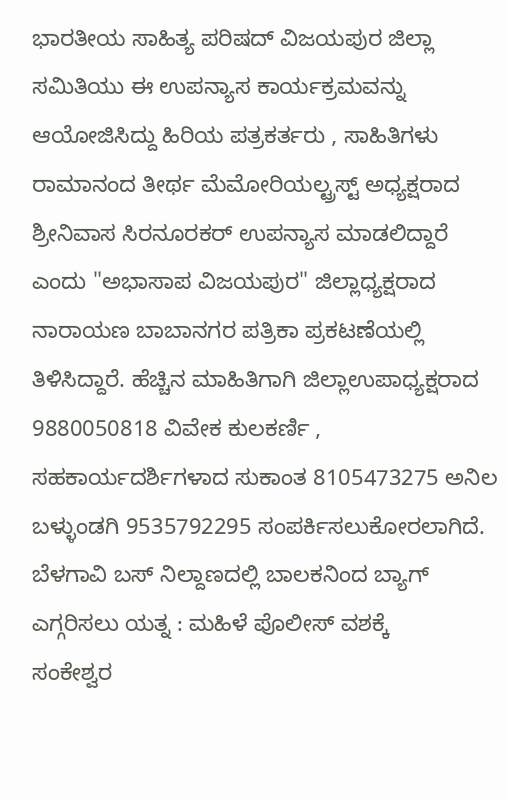ಭಾರತೀಯ ಸಾಹಿತ್ಯ ಪರಿಷದ್ ವಿಜಯಪುರ ಜಿಲ್ಲಾ ಸಮಿತಿಯು ಈ ಉಪನ್ಯಾಸ ಕಾರ್ಯಕ್ರಮವನ್ನು ಆಯೋಜಿಸಿದ್ದು ಹಿರಿಯ ಪತ್ರಕರ್ತರು , ಸಾಹಿತಿಗಳು ರಾಮಾನಂದ ತೀರ್ಥ ಮೆಮೋರಿಯಲ್ಟ್ರಸ್ಟ್ ಅಧ್ಯಕ್ಷರಾದ ಶ್ರೀನಿವಾಸ ಸಿರನೂರಕರ್ ಉಪನ್ಯಾಸ ಮಾಡಲಿದ್ದಾರೆ ಎಂದು "ಅಭಾಸಾಪ ವಿಜಯಪುರ" ಜಿಲ್ಲಾಧ್ಯಕ್ಷರಾದ ನಾರಾಯಣ ಬಾಬಾನಗರ ಪತ್ರಿಕಾ ಪ್ರಕಟಣೆಯಲ್ಲಿ ತಿಳಿಸಿದ್ದಾರೆ. ಹೆಚ್ಚಿನ ಮಾಹಿತಿಗಾಗಿ ಜಿಲ್ಲಾಉಪಾಧ್ಯಕ್ಷರಾದ 9880050818 ವಿವೇಕ ಕುಲಕರ್ಣಿ , ಸಹಕಾರ್ಯದರ್ಶಿಗಳಾದ ಸುಕಾಂತ 8105473275 ಅನಿಲ ಬಳ್ಳುಂಡಗಿ 9535792295 ಸಂಪರ್ಕಿಸಲುಕೋರಲಾಗಿದೆ.
ಬೆಳಗಾವಿ ಬಸ್ ನಿಲ್ದಾಣದಲ್ಲಿ ಬಾಲಕನಿಂದ ಬ್ಯಾಗ್ ಎಗ್ಗರಿಸಲು ಯತ್ನ : ಮಹಿಳೆ ಪೊಲೀಸ್ ವಶಕ್ಕೆ
ಸಂಕೇಶ್ವರ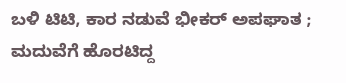ಬಳಿ ಟಿಟಿ, ಕಾರ ನಡುವೆ ಭೀಕರ್ ಅಪಘಾತ ; ಮದುವೆಗೆ ಹೊರಟಿದ್ದ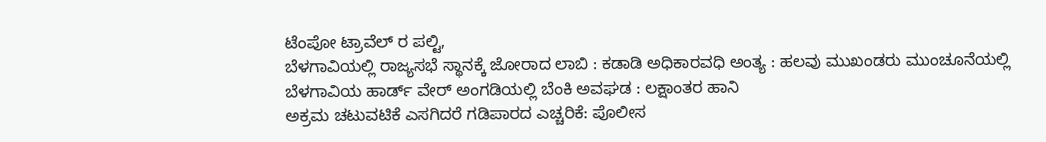ಟೆಂಪೋ ಟ್ರಾವೆಲ್ ರ ಪಲ್ಟಿ,
ಬೆಳಗಾವಿಯಲ್ಲಿ ರಾಜ್ಯಸಭೆ ಸ್ಥಾನಕ್ಕೆ ಜೋರಾದ ಲಾಬಿ : ಕಡಾಡಿ ಅಧಿಕಾರವಧಿ ಅಂತ್ಯ : ಹಲವು ಮುಖಂಡರು ಮುಂಚೂನೆಯಲ್ಲಿ
ಬೆಳಗಾವಿಯ ಹಾರ್ಡ್ ವೇರ್ ಅಂಗಡಿಯಲ್ಲಿ ಬೆಂಕಿ ಅವಘಡ : ಲಕ್ಷಾಂತರ ಹಾನಿ
ಅಕ್ರಮ ಚಟುವಟಿಕೆ ಎಸಗಿದರೆ ಗಡಿಪಾರದ ಎಚ್ಚರಿಕೆ: ಪೊಲೀಸ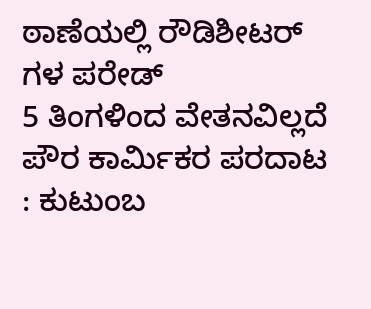ಠಾಣೆಯಲ್ಲಿ ರೌಡಿಶೀಟರ್ ಗಳ ಪರೇಡ್
5 ತಿಂಗಳಿಂದ ವೇತನವಿಲ್ಲದೆ ಪೌರ ಕಾರ್ಮಿಕರ ಪರದಾಟ : ಕುಟುಂಬ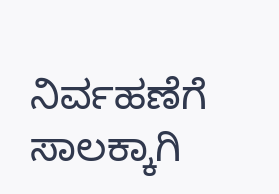ನಿರ್ವಹಣೆಗೆ ಸಾಲಕ್ಕಾಗಿ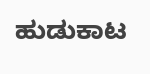ಹುಡುಕಾಟ